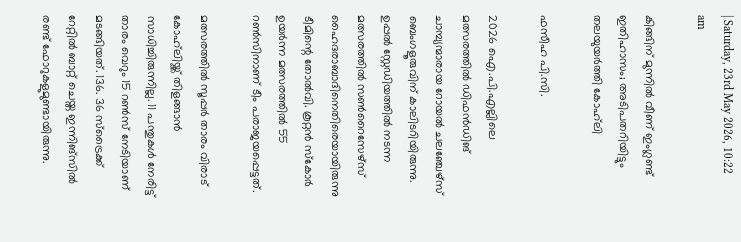| Saturday, 23rd May 2026, 10:22 am

കിങ്ങിന് മുന്നില്‍ വീണ് ഇംഗ്ലണ്ട് ഇതിഹാസം; അടിപതറിയിട്ടും തലയുയര്‍ത്തി കോഹ്‌ലി

ഫസീഹ പി.സി.

2026 ഐ.പി.എല്ലിലെ മത്സരത്തില്‍ ഡിഫന്‍ഡിങ് ചാമ്പ്യന്മാരായ റോയല്‍ ചലഞ്ചേഴ്സ് ബെംഗളൂരുവിന് കാലിടറിയിരുന്നു. ഉപ്പല്‍ സ്റ്റേഡിയത്തില്‍ നടന്ന മത്സരത്തില്‍ സണ്‍റൈസേഴ്സ് ഹൈദരാബാദിനെതിരെയായിരുന്നു ടീമിന്റെ തോല്‍വി. കൂറ്റന്‍ സ്‌കോര്‍ ഉയര്‍ന്ന മത്സരത്തില്‍ 55 റണ്‍സിനാണ് ടീം പരാജയപ്പെട്ടത്.

മത്സരത്തില്‍ സൂപ്പര്‍ താരം വിരാട് കോഹ്‌ലിയ്ക്ക് തിളങ്ങാന്‍ സാധിച്ചിരുന്നില്ല. 11 പന്തുകള്‍ നേരിട്ട് താരം വെറും 15 റണ്‍സ് നേടിയാണ് മടങ്ങിയത്. 136. 36 സ്‌ട്രൈക്ക് റേറ്റില്‍ ബാറ്റ് ചെയ്ത ഇന്നിങ്‌സില്‍ രണ്ട് ഫോറുകളുമുണ്ടായിരുന്നു.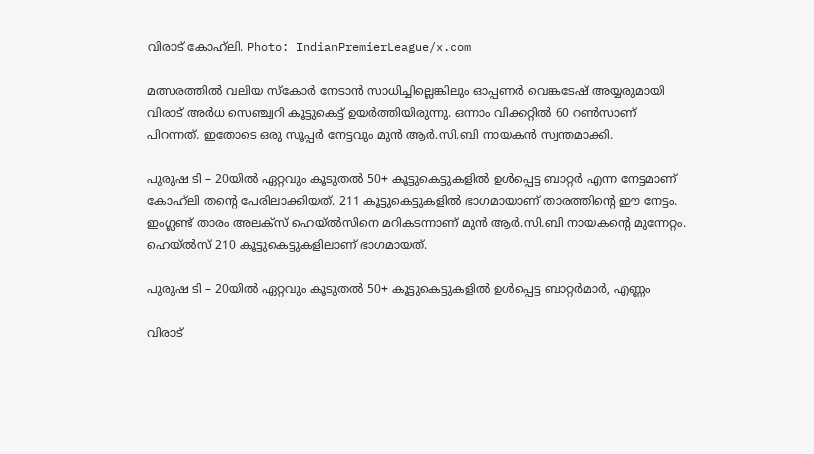വിരാട് കോഹ്‌ലി. Photo: IndianPremierLeague/x.com

മത്സരത്തില്‍ വലിയ സ്‌കോര്‍ നേടാൻ സാധിച്ചില്ലെങ്കിലും ഓപ്പണര്‍ വെങ്കടേഷ് അയ്യരുമായി വിരാട് അര്‍ധ സെഞ്ച്വറി കൂട്ടുകെട്ട് ഉയര്‍ത്തിയിരുന്നു. ഒന്നാം വിക്കറ്റില്‍ 60 റണ്‍സാണ് പിറന്നത്. ഇതോടെ ഒരു സൂപ്പര്‍ നേട്ടവും മുന്‍ ആര്‍.സി.ബി നായകന്‍ സ്വന്തമാക്കി.

പുരുഷ ടി – 20യില്‍ ഏറ്റവും കൂടുതല്‍ 50+ കൂട്ടുകെട്ടുകളില്‍ ഉള്‍പ്പെട്ട ബാറ്റര്‍ എന്ന നേട്ടമാണ് കോഹ്‌ലി തന്റെ പേരിലാക്കിയത്. 211 കൂട്ടുകെട്ടുകളില്‍ ഭാഗമായാണ് താരത്തിന്റെ ഈ നേട്ടം. ഇംഗ്ലണ്ട് താരം അലക്‌സ് ഹെയ്ല്‍സിനെ മറികടന്നാണ് മുന്‍ ആര്‍.സി.ബി നായകന്റെ മുന്നേറ്റം. ഹെയ്ല്‍സ് 210 കൂട്ടുകെട്ടുകളിലാണ് ഭാഗമായത്.

പുരുഷ ടി – 20യില്‍ ഏറ്റവും കൂടുതല്‍ 50+ കൂട്ടുകെട്ടുകളില്‍ ഉള്‍പ്പെട്ട ബാറ്റര്‍മാര്‍, എണ്ണം

വിരാട്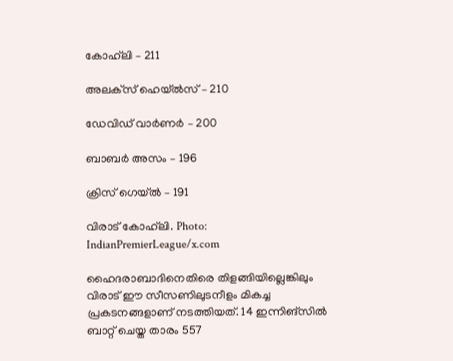കോഹ്‌ലി – 211

അലക്‌സ് ഹെയ്ല്‍സ് – 210

ഡേവിഡ് വാര്‍ണര്‍ – 200

ബാബര്‍ അസം – 196

ക്രിസ് ഗെയ്ല്‍ – 191

വിരാട് കോഹ്‌ലി. Photo: IndianPremierLeague/x.com

ഹൈദരാബാദിനെതിരെ തിളങ്ങിയില്ലെങ്കിലും വിരാട് ഈ സീസണിലുടനീളം മികച്ച പ്രകടനങ്ങളാണ് നടത്തിയത്. 14 ഇന്നിങ്‌സില്‍ ബാറ്റ് ചെയ്ത താരം 557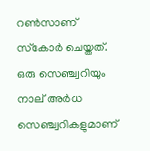റണ്‍സാണ് സ്‌കോര്‍ ചെയ്തത്. ഒരു സെഞ്ച്വറിയും നാല് അര്‍ധ സെഞ്ച്വറികളുമാണ്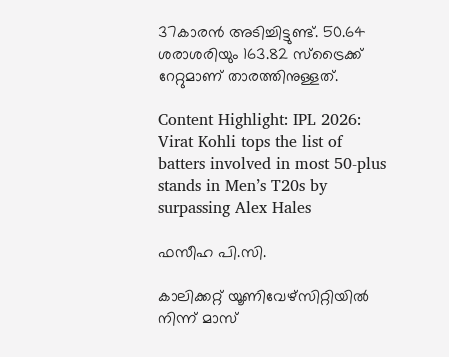37കാരന്‍ അടിച്ചിട്ടുണ്ട്. 50.64 ശരാശരിയും 163.82 സ്‌ട്രൈക്ക് റേറ്റുമാണ് താരത്തിനുള്ളത്.

Content Highlight: IPL 2026: Virat Kohli tops the list of batters involved in most 50-plus stands in Men’s T20s by surpassing Alex Hales

ഫസീഹ പി.സി.

കാലിക്കറ്റ് യൂണിവേഴ്‌സിറ്റിയില്‍ നിന്ന് മാസ്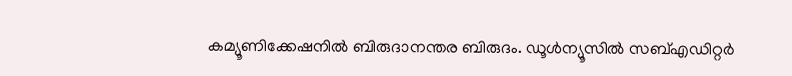കമ്യൂണിക്കേഷനില്‍ ബിരുദാനന്തര ബിരുദം. ഡൂള്‍ന്യൂസില്‍ സബ്എഡിറ്റര്‍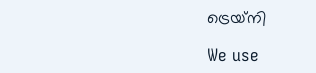ട്രെയ്‌നി

We use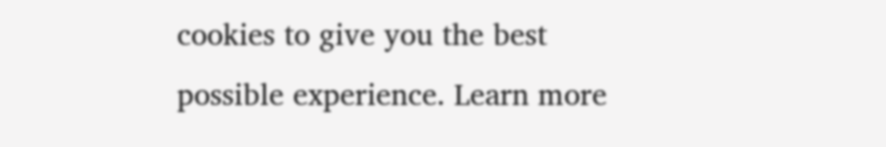cookies to give you the best possible experience. Learn more